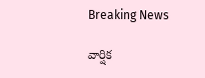Breaking News

వార్షిక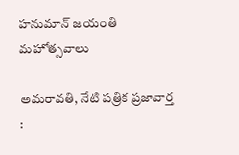హనుమాన్ జయంతి మహోత్సవాలు

అమరావతి, నేటి పత్రిక ప్రజావార్త :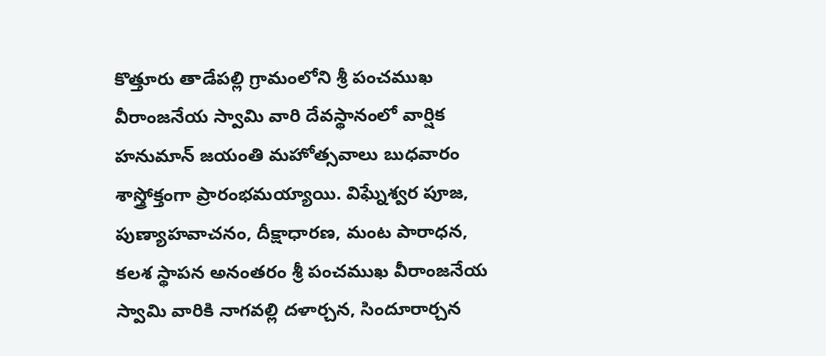కొత్తూరు తాడేపల్లి గ్రామంలోని శ్రీ పంచముఖ వీరాంజనేయ స్వామి వారి దేవస్థానంలో వార్షిక హనుమాన్ జయంతి మహోత్సవాలు బుధవారం శాస్త్రోక్తంగా ప్రారంభమయ్యాయి. విఘ్నేశ్వర పూజ, పుణ్యాహవాచనం, దీక్షాధారణ, మంట పారాధన, కలశ స్థాపన అనంతరం శ్రీ పంచముఖ వీరాంజనేయ స్వామి వారికి నాగవల్లి దళార్చన, సిందూరార్చన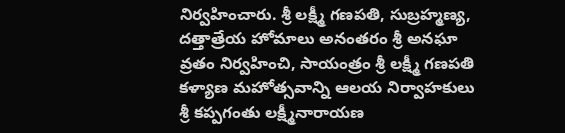నిర్వహించారు. శ్రీ లక్ష్మీ గణపతి, సుబ్రహ్మణ్య, దత్తాత్రేయ హోమాలు అనంతరం శ్రీ అనఘా వ్రతం నిర్వహించి, సాయంత్రం శ్రీ లక్ష్మీ గణపతి కళ్యాణ మహోత్సవాన్ని ఆలయ నిర్వాహకులు శ్రీ కప్పగంతు లక్ష్మీనారాయణ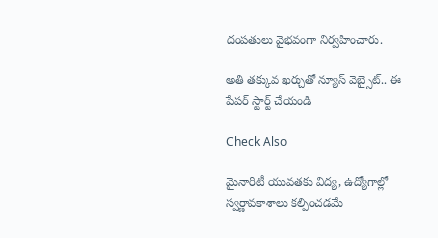దంపతులు వైభవంగా నిర్వహించారు.

అతి తక్కువ ఖర్చుతో న్యూస్ వెబ్సైట్.. ఈ పేపర్ స్టార్ట్ చేయండి

Check Also

మైనారిటీ యువతకు విద్య, ఉద్యోగాల్లో స్వర్ణావకాశాలు కల్పించడమే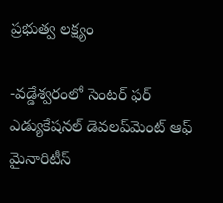ప్రభుత్వ లక్ష్యం

-వడ్డేశ్వరంలో సెంటర్ ఫర్ ఎడ్యుకేషనల్ డెవలప్‌మెంట్ ఆఫ్ మైనారిటీస్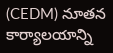(CEDM) నూతన కార్యాలయాన్ని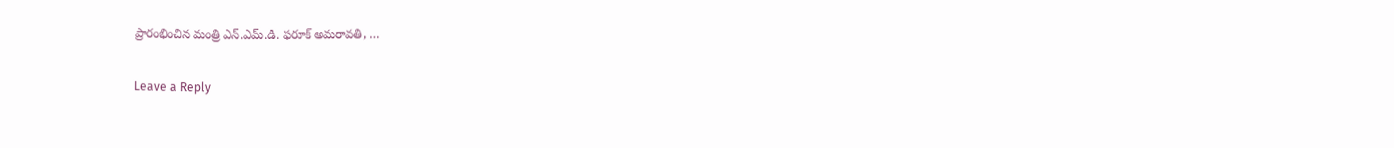ప్రారంభించిన మంత్రి ఎన్.ఎమ్.డి. ఫరూక్ అమరావతి, …

Leave a Reply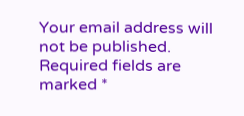Your email address will not be published. Required fields are marked *